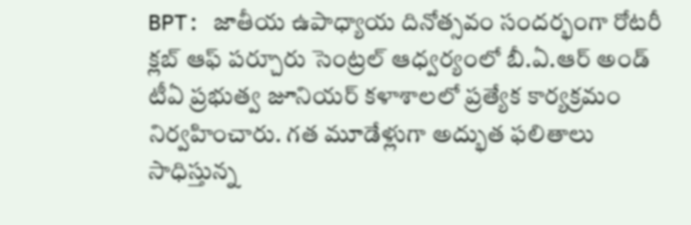BPT: జాతీయ ఉపాధ్యాయ దినోత్సవం సందర్భంగా రోటరీ క్లబ్ ఆఫ్ పర్చూరు సెంట్రల్ ఆధ్వర్యంలో బీ.ఏ.ఆర్ అండ్ టీఏ ప్రభుత్వ జూనియర్ కళాశాలలో ప్రత్యేక కార్యక్రమం నిర్వహించారు. గత మూడేళ్లుగా అద్భుత ఫలితాలు సాధిస్తున్న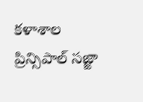కళాశాల ప్రిన్సిపాల్ సజ్జా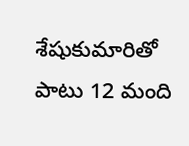శేషుకుమారితో పాటు 12 మంది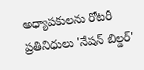అధ్యాపకులను రోటరీ ప్రతినిధులు 'నేషన్ బిల్డర్'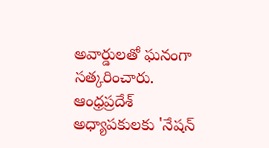అవార్డులతో ఘనంగా సత్కరించారు.
ఆంధ్రప్రదేశ్
అధ్యాపకులకు 'నేషన్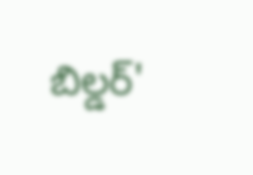బిల్డర్'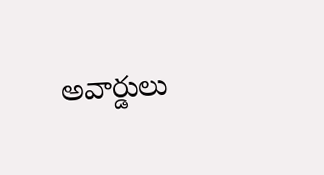అవార్డులు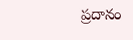ప్రదానం